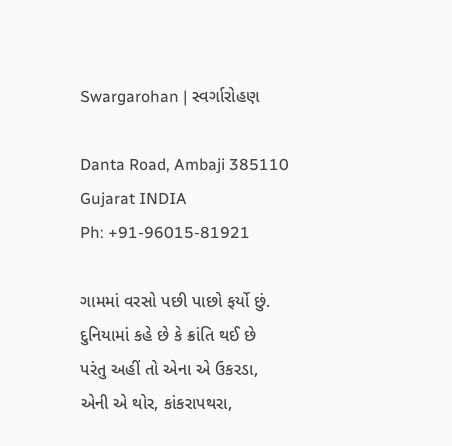Swargarohan | સ્વર્ગારોહણ

Danta Road, Ambaji 385110
Gujarat INDIA
Ph: +91-96015-81921

ગામમાં વરસો પછી પાછો ફર્યો છું.
દુનિયામાં કહે છે કે ક્રાંતિ થઈ છે
પરંતુ અહીં તો એના એ ઉકરડા,
એની એ થોર, કાંકરાપથરા,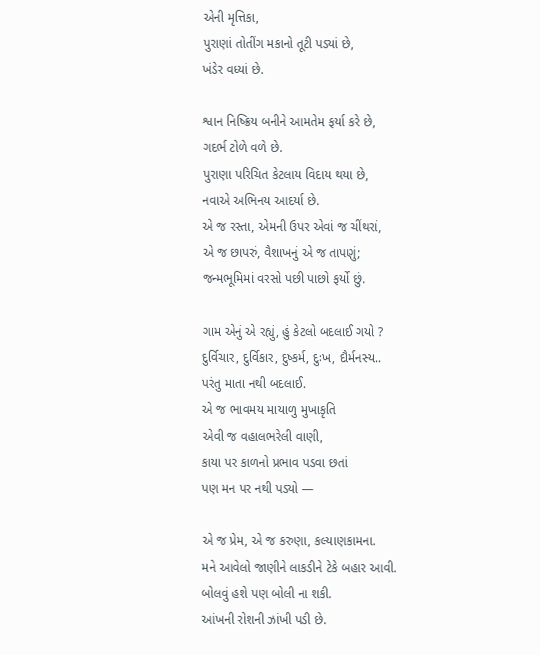એની મૃત્તિકા,
પુરાણાં તોતીંગ મકાનો તૂટી પડ્યાં છે,
ખંડેર વધ્યાં છે.

શ્વાન નિષ્ક્રિય બનીને આમતેમ ફર્યા કરે છે,
ગદર્ભ ટોળે વળે છે.
પુરાણા પરિચિત કેટલાય વિદાય થયા છે,
નવાએ અભિનય આદર્યા છે.
એ જ રસ્તા, એમની ઉપર એવાં જ ચીંથરાં,
એ જ છાપરું, વૈશાખનું એ જ તાપણું;
જન્મભૂમિમાં વરસો પછી પાછો ફર્યો છું.

ગામ એનું એ રહ્યું, હું કેટલો બદલાઈ ગયો ?
દુર્વિચાર, દુર્વિકાર, દુષ્કર્મ, દુઃખ, દૌર્મનસ્ય..
પરંતુ માતા નથી બદલાઈ.
એ જ ભાવમય માયાળુ મુખાકૃતિ
એવી જ વહાલભરેલી વાણી,
કાયા પર કાળનો પ્રભાવ પડવા છતાં
પણ મન પર નથી પડ્યો —

એ જ પ્રેમ, એ જ કરુણા, કલ્યાણકામના.
મને આવેલો જાણીને લાકડીને ટેકે બહાર આવી.
બોલવું હશે પણ બોલી ના શકી.
આંખની રોશની ઝાંખી પડી છે.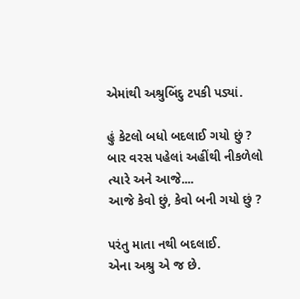એમાંથી અશ્રુબિંદુ ટપકી પડ્યાં.

હું કેટલો બધો બદલાઈ ગયો છું ?
બાર વરસ પહેલાં અહીંથી નીકળેલો
ત્યારે અને આજે....
આજે કેવો છું, કેવો બની ગયો છું ?

પરંતુ માતા નથી બદલાઈ.
એના અશ્રુ એ જ છે.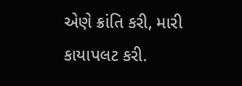એણે ક્રાંતિ કરી, મારી કાયાપલટ કરી.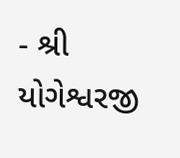- શ્રી યોગેશ્વરજી